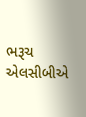ભરૂચ એલસીબીએ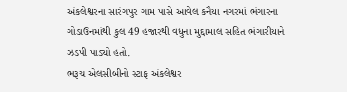અંકલેશ્વરના સારંગપુર ગામ પાસે આવેલ કનૈયા નગરમાં ભંગારના ગોડાઉનમાંથી કુલ 49 હજારથી વધુના મુદ્દામાલ સહિત ભંગારીયાને ઝડપી પાડ્યો હતો.
ભરૂચ એલસીબીનો સ્ટાફ અંકલેશ્વર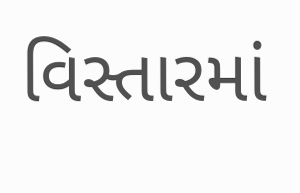વિસ્તારમાં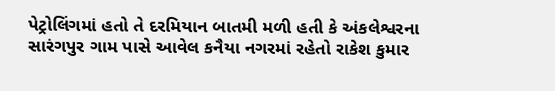પેટ્રોલિંગમાં હતો તે દરમિયાન બાતમી મળી હતી કે અંકલેશ્વરના સારંગપુર ગામ પાસે આવેલ કનૈયા નગરમાં રહેતો રાકેશ કુમાર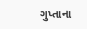ગુપ્તાના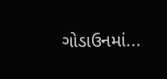ગોડાઉનમાં...